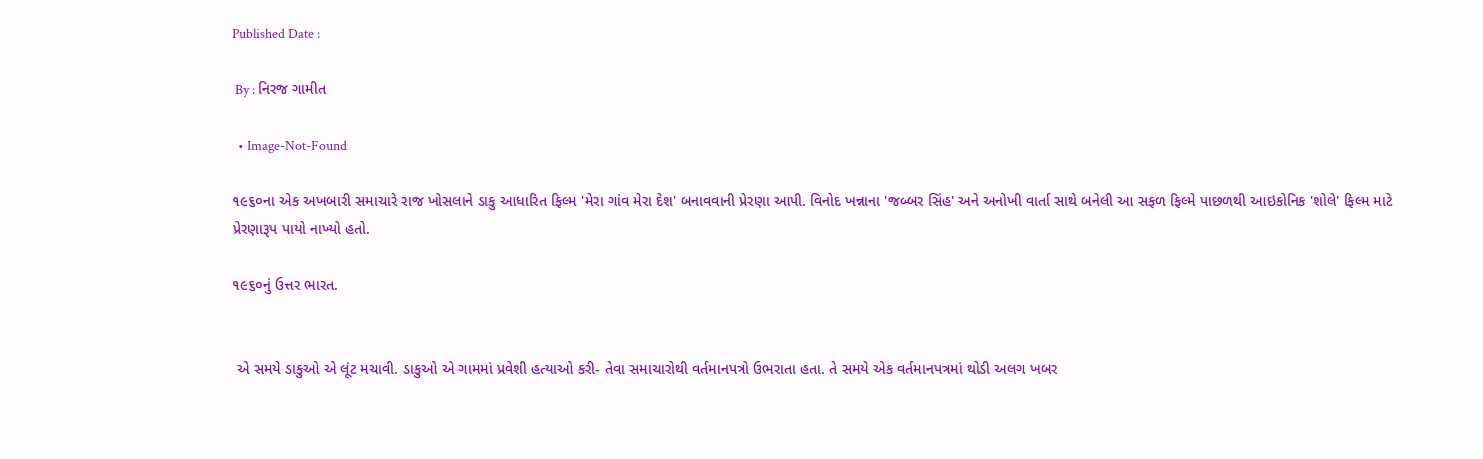Published Date :

 By : નિરજ ગામીત

  • Image-Not-Found

૧૯૬૦ના એક અખબારી સમાચારે રાજ ખોસલાને ડાકુ આધારિત ફિલ્મ 'મેરા ગાંવ મેરા દેશ' બનાવવાની પ્રેરણા આપી. વિનોદ ખન્નાના 'જબ્બર સિંહ' અને અનોખી વાર્તા સાથે બનેલી આ સફળ ફિલ્મે પાછળથી આઇકોનિક 'શોલે' ફિલ્મ માટે પ્રેરણારૂપ પાયો નાખ્યો હતો.

૧૯૬૦નું ઉત્તર ભારત.


 એ સમયે ડાકુઓ એ લૂંટ મચાવી. ડાકુઓ એ ગામમાં પ્રવેશી હત્યાઓ કરી- તેવા સમાચારોથી વર્તમાનપત્રો ઉભરાતા હતા. તે સમયે એક વર્તમાનપત્રમાં થોડી અલગ ખબર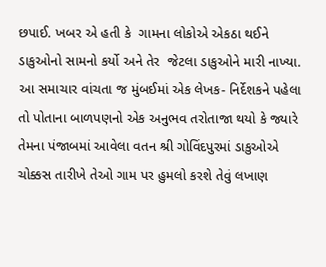છપાઈ. ખબર એ હતી કે  ગામના લોકોએ એકઠા થઈને ડાકુઓનો સામનો કર્યો અને તેર  જેટલા ડાકુઓને મારી નાખ્યા. આ સમાચાર વાંચતા જ મુંબઈમાં એક લેખક- નિર્દેશકને પહેલા તો પોતાના બાળપણનો એક અનુભવ તરોતાજા થયો કે જ્યારે તેમના પંજાબમાં આવેલા વતન શ્રી ગોવિંદપુરમાં ડાકુઓએ ચોક્કસ તારીખે તેઓ ગામ પર હુમલો કરશે તેવું લખાણ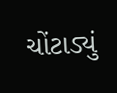ચોંટાડ્યું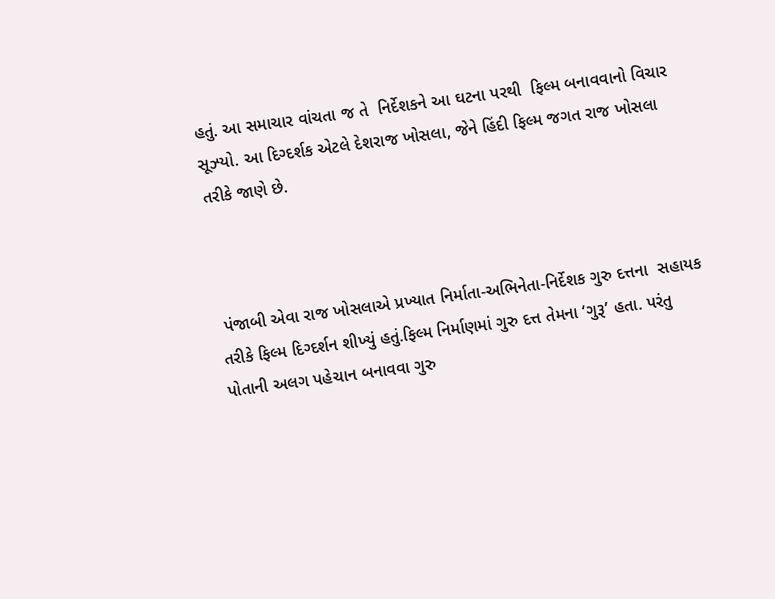હતું. આ સમાચાર વાંચતા જ તે  નિર્દેશકને આ ઘટના પરથી  ફિલ્મ બનાવવાનો વિચાર સૂઝ્યો. આ દિગ્દર્શક એટલે દેશરાજ ખોસલા, જેને હિંદી ફિલ્મ જગત રાજ ખોસલા તરીકે જાણે છે.



 પંજાબી એવા રાજ ખોસલાએ પ્રખ્યાત નિર્માતા-અભિનેતા-નિર્દેશક ગુરુ દત્તના  સહાયક તરીકે ફિલ્મ દિગ્દર્શન શીખ્યું હતું.ફિલ્મ નિર્માણમાં ગુરુ દત્ત તેમના ‘ગુરૂ’ હતા. પરંતુ પોતાની અલગ પહેચાન બનાવવા ગુરુ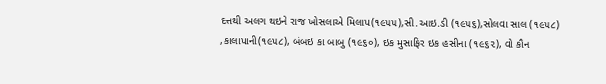દત્તથી અલગ થઇને રાજ ખોસલાએ મિલાપ(૧૯૫૫),સી.આઇ.ડી (૧૯૫૬),સોલવા સાલ (૧૯૫૮) ,કાલાપાની(૧૯૫૮), બંબઇ કા બાબુ (૧૯૬૦), ઇક મુસાફિર ઇક હસીના (૧૯૬૨), વો કૌન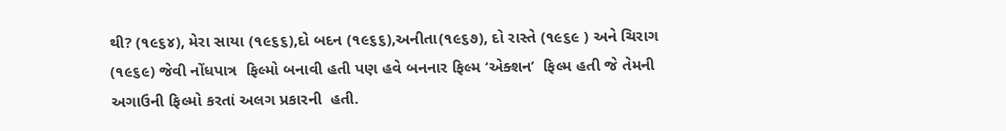થી? (૧૯૬૪), મેરા સાયા (૧૯૬૬),દો બદન (૧૯૬૬),અનીતા(૧૯૬૭), દો રાસ્તે (૧૯૬૯ ) અને ચિરાગ (૧૯૬૯) જેવી નોંધપાત્ર  ફિલ્મો બનાવી હતી પણ હવે બનનાર ફિલ્મ ‘એક્શન’  ફિલ્મ હતી જે તેમની અગાઉની ફિલ્મો કરતાં અલગ પ્રકારની  હતી.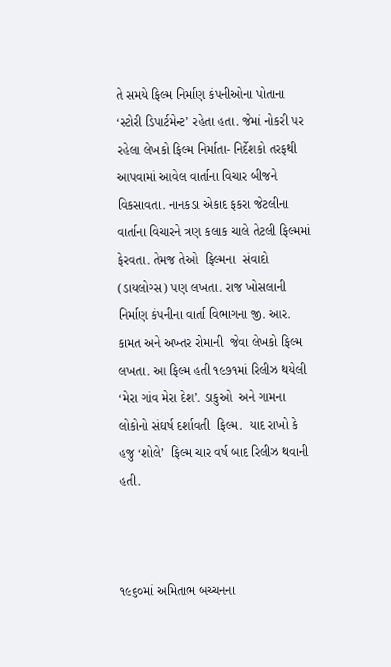તે સમયે ફિલ્મ નિર્માણ કંપનીઓના પોતાના ‘સ્ટોરી ડિપાર્ટમેન્ટ’ રહેતા હતા. જેમાં નોકરી પર રહેલા લેખકો ફિલ્મ નિર્માતા- નિર્દેશકો તરફથી આપવામાં આવેલ વાર્તાના વિચાર બીજને વિકસાવતા. નાનકડા એકાદ ફકરા જેટલીના વાર્તાના વિચારને ત્રણ કલાક ચાલે તેટલી ફિલ્મમાં ફેરવતા. તેમજ તેઓ  ફિલ્મના  સંવાદો (ડાયલોગ્સ) પણ લખતા. રાજ ખોસલાની નિર્માણ કંપનીના વાર્તા વિભાગના જી. આર. કામત અને અખ્તર રોમાની  જેવા લેખકો ફિલ્મ લખતા. આ ફિલ્મ હતી ૧૯૭૧માં રિલીઝ થયેલી ‘મેરા ગાંવ મેરા દેશ’. ડાકુઓ  અને ગામના લોકોનો સંઘર્ષ દર્શાવતી  ફિલ્મ.  યાદ રાખો કે હજુ ‘શોલે’  ફિલ્મ ચાર વર્ષ બાદ રિલીઝ થવાની હતી.



૧૯૬૦માં અમિતાભ બચ્ચનના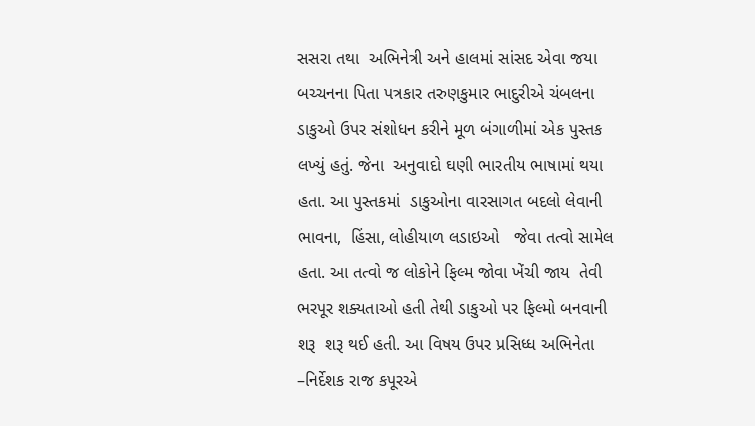સસરા તથા  અભિનેત્રી અને હાલમાં સાંસદ એવા જયા બચ્ચનના પિતા પત્રકાર તરુણકુમાર ભાદુરીએ ચંબલના ડાકુઓ ઉપર સંશોધન કરીને મૂળ બંગાળીમાં એક પુસ્તક લખ્યું હતું. જેના  અનુવાદો ઘણી ભારતીય ભાષામાં થયા હતા. આ પુસ્તકમાં  ડાકુઓના વારસાગત બદલો લેવાની ભાવના,  હિંસા, લોહીયાળ લડાઇઓ   જેવા તત્વો સામેલ હતા. આ તત્વો જ લોકોને ફિલ્મ જોવા ખેંચી જાય  તેવી ભરપૂર શક્યતાઓ હતી તેથી ડાકુઓ પર ફિલ્મો બનવાની શરૂ  શરૂ થઈ હતી. આ વિષય ઉપર પ્રસિધ્ધ અભિનેતા –નિર્દેશક રાજ કપૂરએ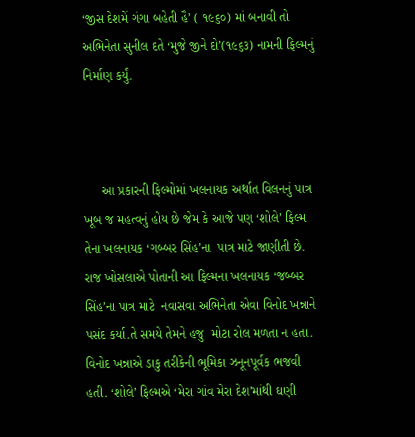‘જીસ દેશમેં ગંગા બહેતી હૈ’ ( ૧૯૬૦) માં બનાવી તો અભિનેતા સુનીલ દતે ‘મુજે જીને દો’(૧૯૬૩) નામની ફિલ્મનું નિર્માણ કર્યું.



     આ પ્રકારની ફિલ્મોમાં ખલનાયક અર્થાત વિલનનું પાત્ર ખૂબ જ મહત્વનું હોય છે જેમ કે આજે પણ ‘શોલે’ ફિલ્મ તેના ખલનાયક ‘ગબ્બર સિંહ’ના  પાત્ર માટે જાણીતી છે. રાજ ખોસલાએ પોતાની આ ફિલ્મના ખલનાયક ‘જબ્બર સિંહ’ના પાત્ર માટે  નવાસવા અભિનેતા એવા વિનોદ ખન્નાને પસંદ કર્યા.તે સમયે તેમને હજુ  મોટા રોલ મળતા ન હતા. વિનોદ ખન્નાએ ડાકુ તરીકેની ભૂમિકા ઝનૂનપૂર્વક ભજવી હતી. ‘શોલે’ ફિલ્મએ ‘મેરા ગાંવ મેરા દેશ’માંથી ઘણી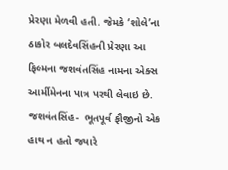પ્રેરણા મેળવી હતી. જેમકે ‘શોલે’ના ઠાકોર બલદેવસિંહની પ્રેરણા આ ફિલ્મના જશવંતસિંહ નામના એક્સ આર્મીમેનના પાત્ર પરથી લેવાઇ છે. જશવંતસિંહ-  ભૂતપૂર્વ ફૌજીનો એક હાથ ન હતો જ્યારે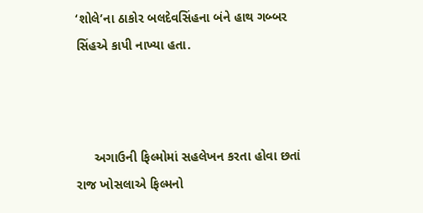‘શોલે’ના ઠાકોર બલદેવસિંહના બંને હાથ ગબ્બર સિંહએ કાપી નાખ્યા હતા.



     અગાઉની ફિલ્મોમાં સહલેખન કરતા હોવા છતાં રાજ ખોસલાએ ફિલ્મનો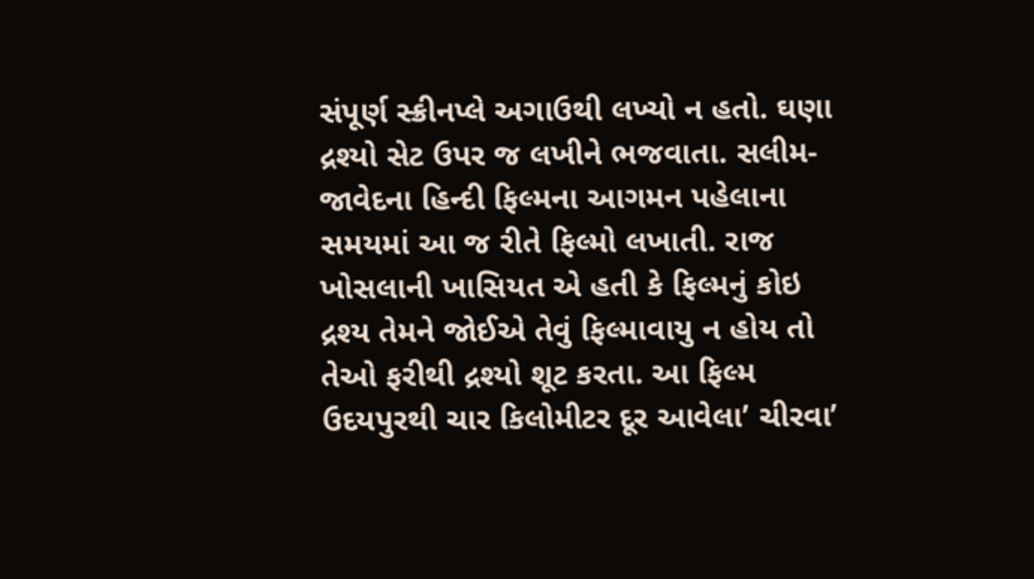સંપૂર્ણ સ્ક્રીનપ્લે અગાઉથી લખ્યો ન હતો. ઘણા દ્રશ્યો સેટ ઉપર જ લખીને ભજવાતા. સલીમ- જાવેદના હિન્દી ફિલ્મના આગમન પહેલાના સમયમાં આ જ રીતે ફિલ્મો લખાતી. રાજ ખોસલાની ખાસિયત એ હતી કે ફિલ્મનું કોઇ  દ્રશ્ય તેમને જોઈએ તેવું ફિલ્માવાયુ ન હોય તો તેઓ ફરીથી દ્રશ્યો શૂટ કરતા. આ ફિલ્મ ઉદયપુરથી ચાર કિલોમીટર દૂર આવેલા’ ચીરવા’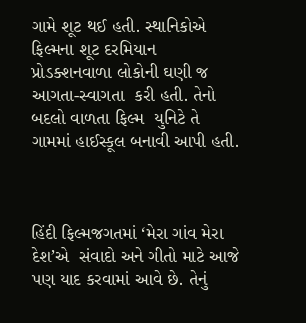ગામે શૂટ થઈ હતી. સ્થાનિકોએ ફિલ્મના શૂટ દરમિયાન પ્રોડક્શનવાળા લોકોની ઘણી જ આગતા-સ્વાગતા  કરી હતી. તેનો બદલો વાળતા ફિલ્મ  યુનિટે તે ગામમાં હાઈસ્કૂલ બનાવી આપી હતી.



હિંદી ફિલ્મજગતમાં ‘મેરા ગાંવ મેરા દેશ’એ  સંવાદો અને ગીતો માટે આજે પણ યાદ કરવામાં આવે છે. તેનું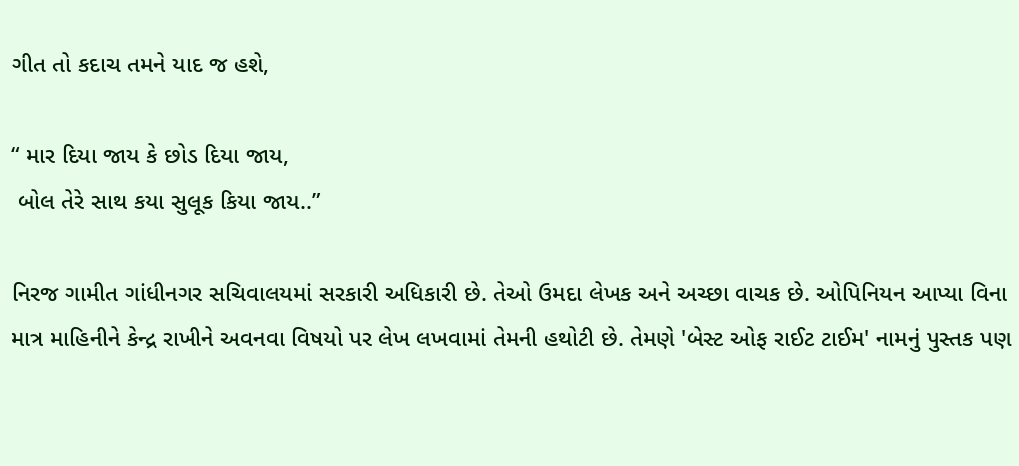ગીત તો કદાચ તમને યાદ જ હશે,

“ માર દિયા જાય કે છોડ દિયા જાય,
 બોલ તેરે સાથ કયા સુલૂક કિયા જાય..”

નિરજ ગામીત ગાંધીનગર સચિવાલયમાં સરકારી અધિકારી છે. તેઓ ઉમદા લેખક અને અચ્છા વાચક છે. ઓપિનિયન આપ્યા વિના માત્ર માહિનીને કેન્દ્ર રાખીને અવનવા વિષયો પર લેખ લખવામાં તેમની હથોટી છે. તેમણે 'બેસ્ટ ઓફ રાઈટ ટાઈમ' નામનું પુસ્તક પણ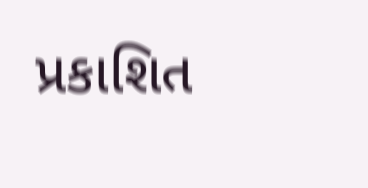પ્રકાશિત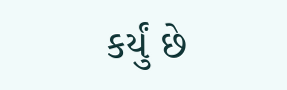કર્યું છે